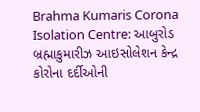Brahma Kumaris Corona Isolation Centre: આબુરોડ બ્રહ્માકુમારીઝ આઇસોલેશન કેન્દ્ર કોરોના દર્દીઓની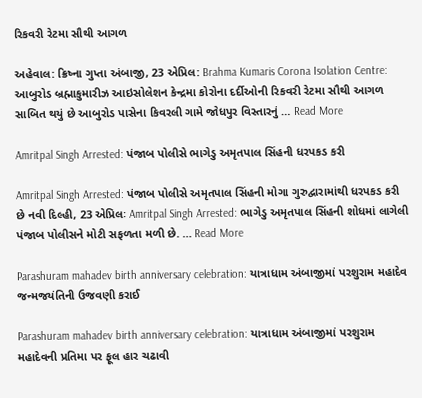રિકવરી રેટમા સૌથી આગળ

અહેવાલ: ક્રિષ્ના ગુપ્તા અંબાજી, 23 એપ્રિલ: Brahma Kumaris Corona Isolation Centre: આબુરોડ બ્રહ્માકુમારીઝ આઇસોલેશન કેન્દ્રમા કોરોના દર્દીઓની રિકવરી રેટમા સૌથી આગળ સાબિત થયું છે આબુરોડ પાસેના કિવરલી ગામે જોધપુર વિસ્તારનું … Read More

Amritpal Singh Arrested: પંજાબ પોલીસે ભાગેડુ અમૃતપાલ સિંહની ધરપકડ કરી

Amritpal Singh Arrested: પંજાબ પોલીસે અમૃતપાલ સિંહની મોગા ગુરુદ્વારામાંથી ધરપકડ કરી છે નવી દિલ્હી, 23 એપ્રિલઃ Amritpal Singh Arrested: ભાગેડુ અમૃતપાલ સિંહની શોધમાં લાગેલી પંજાબ પોલીસને મોટી સફળતા મળી છે. … Read More

Parashuram mahadev birth anniversary celebration: યાત્રાધામ અંબાજીમાં પરશુરામ મહાદેવ જન્મજયંતિની ઉજવણી કરાઈ

Parashuram mahadev birth anniversary celebration: યાત્રાધામ અંબાજીમાં પરશુરામ મહાદેવની પ્રતિમા પર ફૂલ હાર ચઢાવી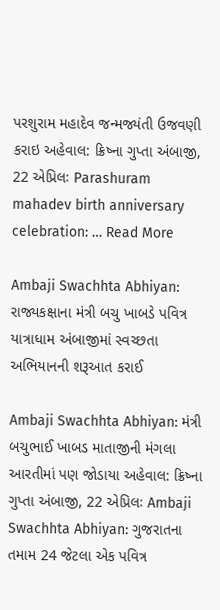પરશુરામ મહાદેવ જન્મજ્યંતી ઉજવણી કરાઇ અહેવાલ: ક્રિષ્ના ગુપ્તા અંબાજી, 22 એપ્રિલઃ Parashuram mahadev birth anniversary celebration: … Read More

Ambaji Swachhta Abhiyan: રાજ્યકક્ષાના મંત્રી બચુ ખાબડે પવિત્ર યાત્રાધામ અંબાજીમાં સ્વચ્છતા અભિયાનની શરૂઆત કરાઈ

Ambaji Swachhta Abhiyan: મંત્રી બચુભાઈ ખાબડ માતાજીની મંગલા આરતીમાં પણ જોડાયા અહેવાલ: ક્રિષ્ના ગુપ્તા અંબાજી, 22 એપ્રિલઃ Ambaji Swachhta Abhiyan: ગુજરાતના તમામ 24 જેટલા એક પવિત્ર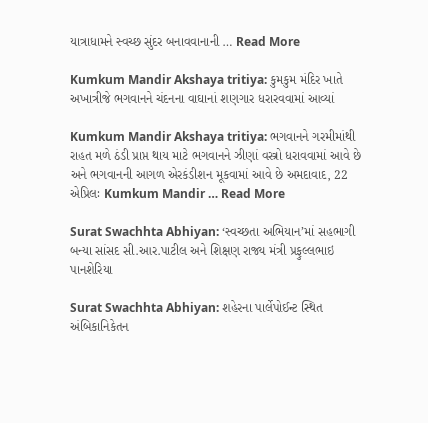યાત્રાધામને સ્વચ્છ સુંદર બનાવવાનાની … Read More

Kumkum Mandir Akshaya tritiya: કુમકુમ મંદિર ખાતે અખાત્રીજે ભગવાનને ચંદનના વાઘાનાં શણગાર ધરારવવામાં આવ્યાં

Kumkum Mandir Akshaya tritiya: ભગવાનને ગરમીમાંથી રાહત મળે ઠંડી પ્રાપ્ત થાય માટે ભગવાનને ઝીણાં વસ્ત્રો ધરાવવામાં આવે છે અને ભગવાનની આગળ એરકંડીશન મૂકવામાં આવે છે અમદાવાદ, 22 એપ્રિલઃ Kumkum Mandir … Read More

Surat Swachhta Abhiyan: ‘સ્વચ્છતા અભિયાન’માં સહભાગી બન્યા સાંસદ સી.આર.પાટીલ અને શિક્ષણ રાજ્ય મંત્રી પ્રફુલ્લભાઇ પાનશેરિયા

Surat Swachhta Abhiyan: શહેરના પાર્લેપોઈન્ટ સ્થિત અંબિકાનિકેતન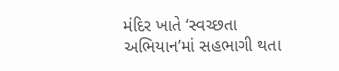મંદિર ખાતે ‘સ્વચ્છતા અભિયાન’માં સહભાગી થતા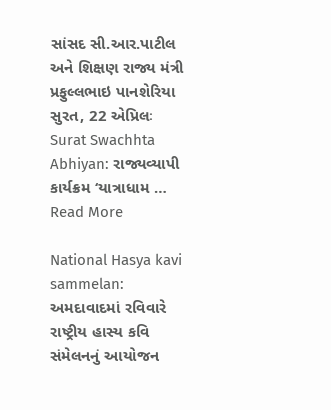સાંસદ સી.આર.પાટીલ અને શિક્ષણ રાજ્ય મંત્રી પ્રફુલ્લભાઇ પાનશેરિયા સુરત, 22 એપ્રિલઃ Surat Swachhta Abhiyan: રાજ્યવ્યાપી કાર્યક્રમ ‘યાત્રાધામ … Read More

National Hasya kavi sammelan: અમદાવાદમાં રવિવારે રાષ્ટ્રીય હાસ્ય કવિ સંમેલનનું આયોજન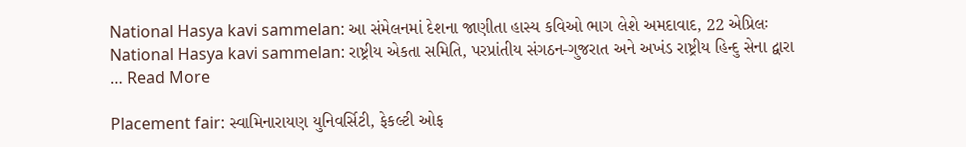National Hasya kavi sammelan: આ સંમેલનમાં દેશના જાણીતા હાસ્ય કવિઓ ભાગ લેશે અમદાવાદ, 22 એપ્રિલઃ National Hasya kavi sammelan: રાષ્ટ્રીય એકતા સમિતિ, પરપ્રાંતીય સંગઠન-ગુજરાત અને અખંડ રાષ્ટ્રીય હિન્દુ સેના દ્વારા … Read More

Placement fair: સ્વામિનારાયણ યુનિવર્સિટી, ફેકલ્ટી ઓફ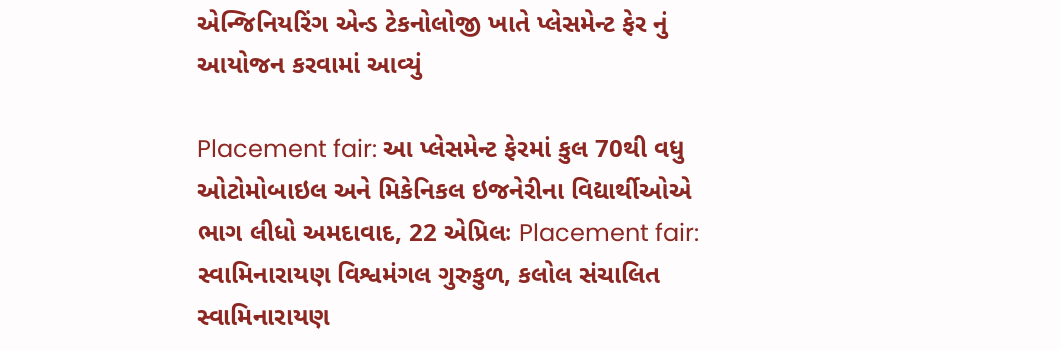એન્જિનિયરિંગ એન્ડ ટેકનોલોજી ખાતે પ્લેસમેન્ટ ફેર નું આયોજન કરવામાં આવ્યું

Placement fair: આ પ્લેસમેન્ટ ફેરમાં કુલ 70થી વધુ ઓટોમોબાઇલ અને મિકેનિકલ ઇજનેરીના વિદ્યાર્થીઓએ ભાગ લીધો અમદાવાદ, 22 એપ્રિલઃ Placement fair: સ્વામિનારાયણ વિશ્વમંગલ ગુરુકુળ, કલોલ સંચાલિત સ્વામિનારાયણ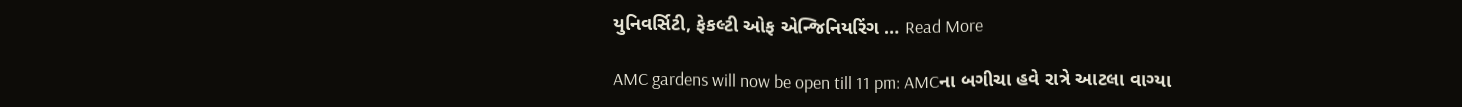યુનિવર્સિટી, ફેકલ્ટી ઓફ એન્જિનિયરિંગ … Read More

AMC gardens will now be open till 11 pm: AMCના બગીચા હવે રાત્રે આટલા વાગ્યા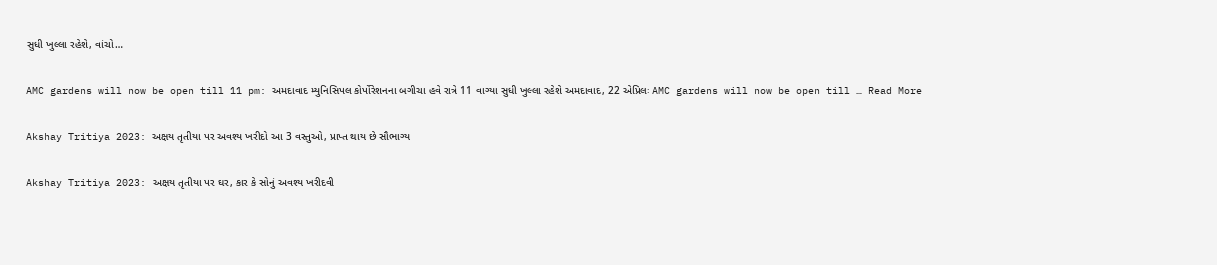સુધી ખુલ્લા રહેશે, વાંચો…

AMC gardens will now be open till 11 pm: અમદાવાદ મ્યુનિસિપલ કોર્પોરેશનના બગીચા હવે રાત્રે 11 વાગ્યા સુધી ખુલ્લા રહેશે અમદાવાદ, 22 એપ્રિલઃ AMC gardens will now be open till … Read More

Akshay Tritiya 2023: અક્ષય તૃતીયા પર અવશ્ય ખરીદો આ 3 વસ્તુઓ, પ્રાપ્ત થાય છે સૌભાગ્ય

Akshay Tritiya 2023: અક્ષય તૃતીયા પર ઘર, કાર કે સોનું અવશ્ય ખરીદવી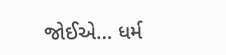જોઈએ… ધર્મ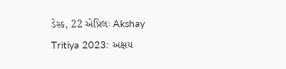ડેસ્ક, 22 એપ્રિલઃ Akshay Tritiya 2023: અક્ષય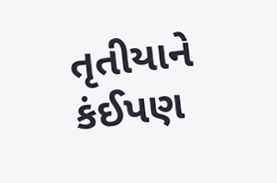તૃતીયાને કંઈપણ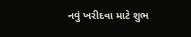નવું ખરીદવા માટે શુભ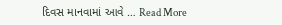દિવસ માનવામાં આવે … Read More